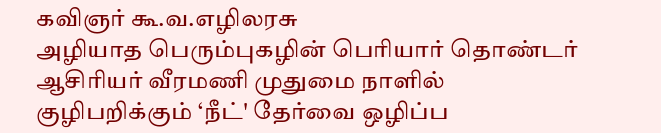கவிஞர் கூ.வ.எழிலரசு
அழியாத பெரும்புகழின் பெரியார் தொண்டர்
ஆசிரியர் வீரமணி முதுமை நாளில்
குழிபறிக்கும் ‘நீட்' தேர்வை ஒழிப்ப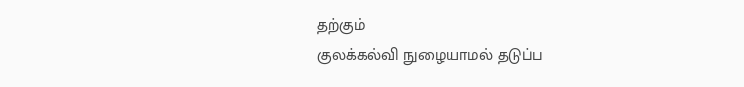தற்கும்
குலக்கல்வி நுழையாமல் தடுப்ப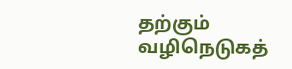தற்கும்
வழிநெடுகத்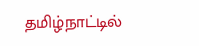தமிழ்நாட்டில்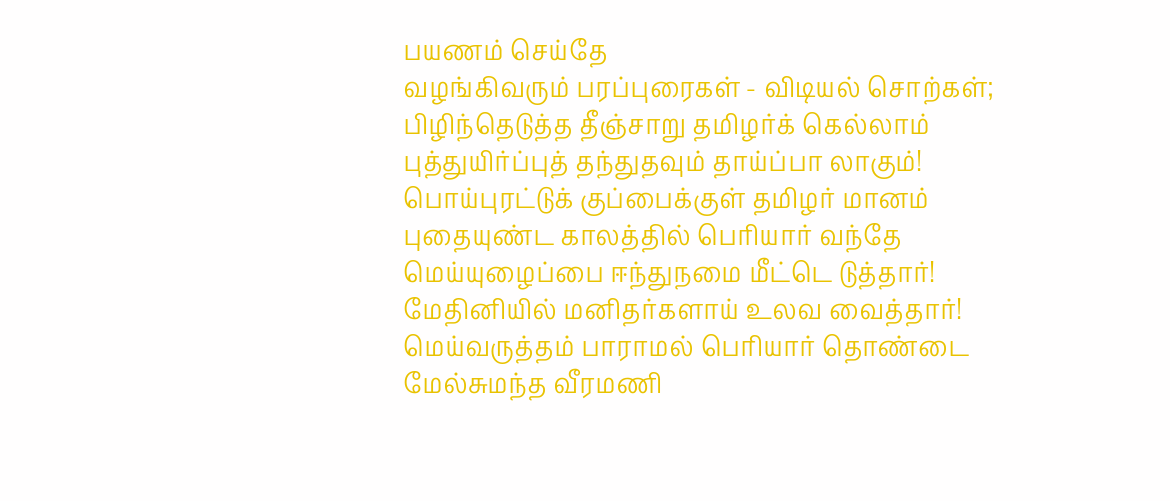பயணம் செய்தே
வழங்கிவரும் பரப்புரைகள் - விடியல் சொற்கள்;
பிழிந்தெடுத்த தீஞ்சாறு தமிழர்க் கெல்லாம்
புத்துயிர்ப்புத் தந்துதவும் தாய்ப்பா லாகும்!
பொய்புரட்டுக் குப்பைக்குள் தமிழர் மானம்
புதையுண்ட காலத்தில் பெரியார் வந்தே
மெய்யுழைப்பை ஈந்துநமை மீட்டெ டுத்தார்!
மேதினியில் மனிதர்களாய் உலவ வைத்தார்!
மெய்வருத்தம் பாராமல் பெரியார் தொண்டை
மேல்சுமந்த வீரமணி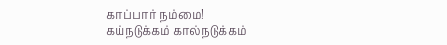காப்பார் நம்மை!
கய்நடுக்கம் கால்நடுக்கம்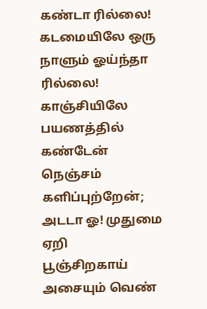கண்டா ரில்லை!
கடமையிலே ஒரு நாளும் ஓய்ந்தா ரில்லை!
காஞ்சியிலே பயணத்தில் கண்டேன் நெஞ்சம்
களிப்புற்றேன்; அடடா ஓ! முதுமை ஏறி
பூஞ்சிறகாய் அசையும் வெண்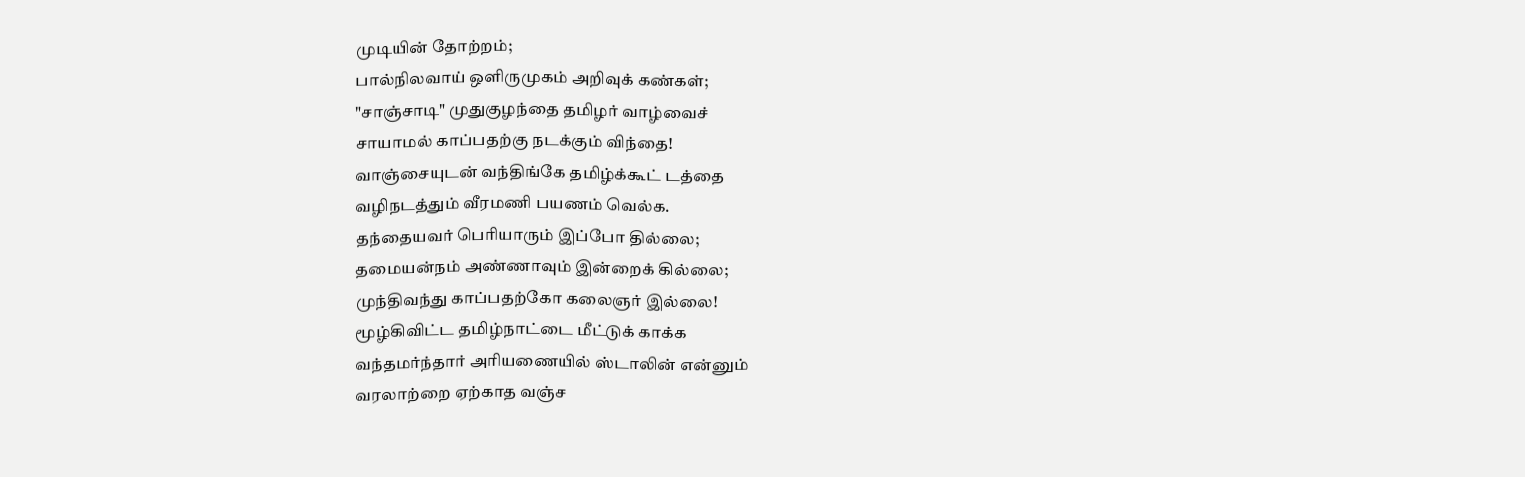முடியின் தோற்றம்;
பால்நிலவாய் ஒளிருமுகம் அறிவுக் கண்கள்;
"சாஞ்சாடி" முதுகுழந்தை தமிழர் வாழ்வைச்
சாயாமல் காப்பதற்கு நடக்கும் விந்தை!
வாஞ்சையுடன் வந்திங்கே தமிழ்க்கூட் டத்தை
வழிநடத்தும் வீரமணி பயணம் வெல்க.
தந்தையவர் பெரியாரும் இப்போ தில்லை;
தமையன்நம் அண்ணாவும் இன்றைக் கில்லை;
முந்திவந்து காப்பதற்கோ கலைஞர் இல்லை!
மூழ்கிவிட்ட தமிழ்நாட்டை மீட்டுக் காக்க
வந்தமர்ந்தார் அரியணையில் ஸ்டாலின் என்னும்
வரலாற்றை ஏற்காத வஞ்ச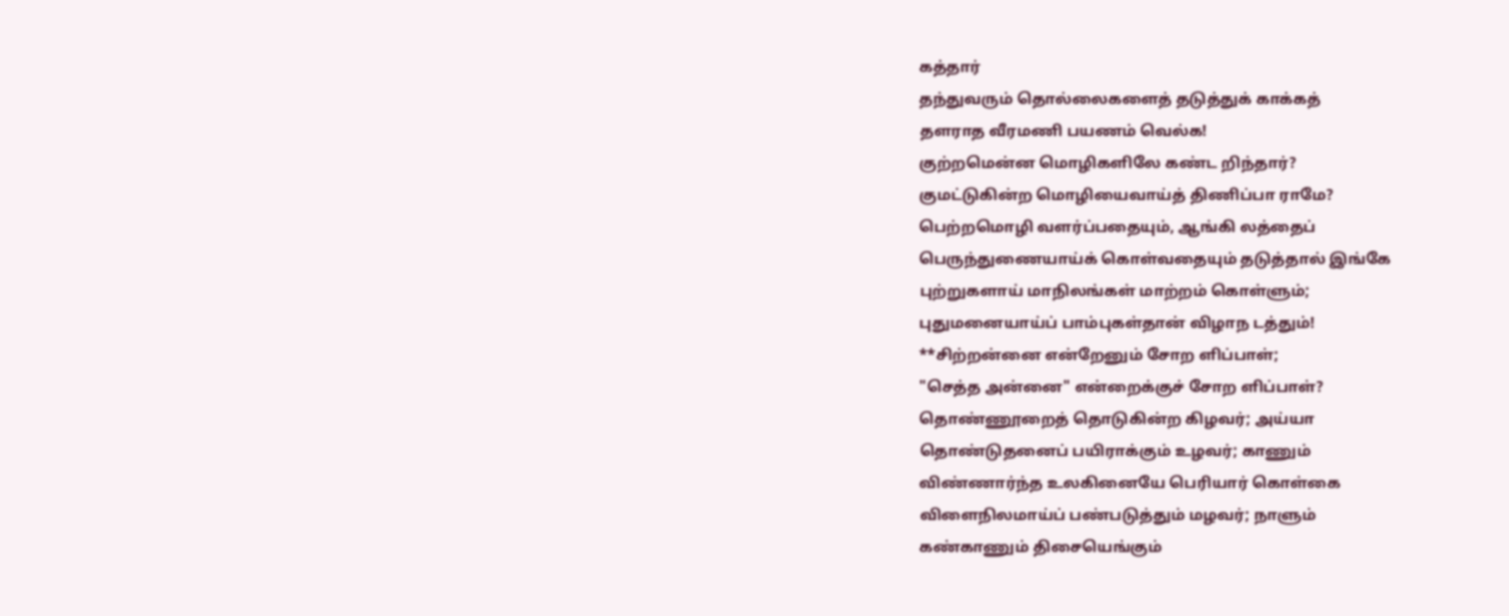கத்தார்
தந்துவரும் தொல்லைகளைத் தடுத்துக் காக்கத்
தளராத வீரமணி பயணம் வெல்க!
குற்றமென்ன மொழிகளிலே கண்ட றிந்தார்?
குமட்டுகின்ற மொழியைவாய்த் திணிப்பா ராமே?
பெற்றமொழி வளர்ப்பதையும், ஆங்கி லத்தைப்
பெருந்துணையாய்க் கொள்வதையும் தடுத்தால் இங்கே
புற்றுகளாய் மாநிலங்கள் மாற்றம் கொள்ளும்;
புதுமனையாய்ப் பாம்புகள்தான் விழாந டத்தும்!
**சிற்றன்னை என்றேனும் சோற ளிப்பாள்;
"செத்த அன்னை" என்றைக்குச் சோற ளிப்பாள்?
தொண்ணூறைத் தொடுகின்ற கிழவர்; அய்யா
தொண்டுதனைப் பயிராக்கும் உழவர்; காணும்
விண்ணார்ந்த உலகினையே பெரியார் கொள்கை
விளைநிலமாய்ப் பண்படுத்தும் மழவர்; நாளும்
கண்காணும் திசையெங்கும்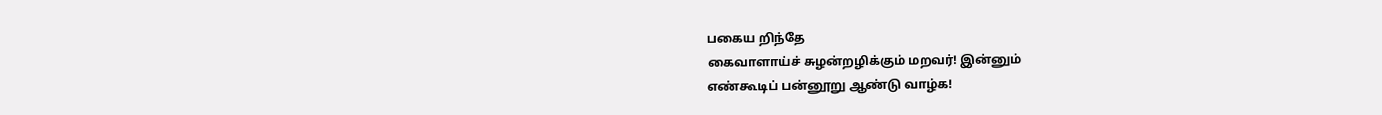பகைய றிந்தே
கைவாளாய்ச் சுழன்றழிக்கும் மறவர்! இன்னும்
எண்கூடிப் பன்னூறு ஆண்டு வாழ்க!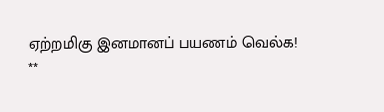ஏற்றமிகு இனமானப் பயணம் வெல்க!
**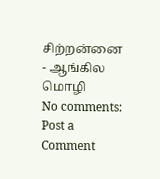சிற்றன்னை - ஆங்கில மொழி
No comments:
Post a Comment